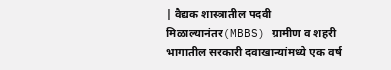| वैद्यक शास्त्रातील पदवी मिळाल्यानंतर(MBBS) ग्रामीण व शहरी भागातील सरकारी दवाखान्यांमध्ये एक वर्ष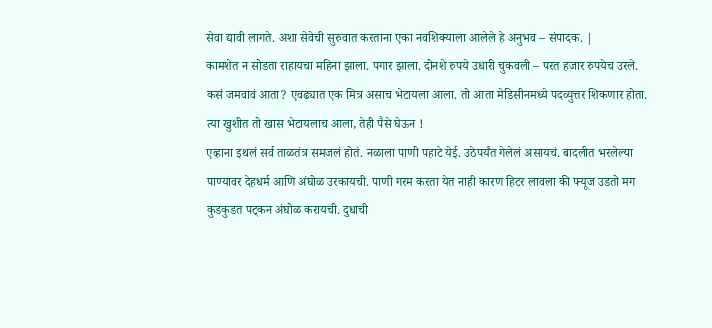सेवा द्यावी लागते. अशा सेवेची सुरुवात करताना एका नवशिक्याला आलेले हे अनुभव – संपादक. |
कामशेत न सोडता राहायचा महिना झाला. पगार झाला. दोनशे रुपये उधारी चुकवली – परत हजार रुपयेच उरले. कसं जमवावं आता? एवढ्यात एक मित्र असाच भेटायला आला. तो आता मेडिसीनमध्ये पदव्युत्तर शिकणार होता. त्या खुशीत तो खास भेटायलाच आला, तेही पैसे घेऊन !
एव्हाना इथलं सर्व ताळतंत्र समजलं होतं. नळाला पाणी पहाटे येई. उठेपर्यंत गेलेलं असायचं. बादलीत भरलेल्या पाण्यावर देहधर्म आणि अंघोळ उरकायची. पाणी गरम करता येत नाही कारण हिटर लावला की फ्यूज उडतो मग कुडकुडत पट्कन अंघोळ करायची. दुधाची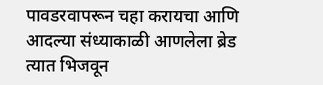पावडरवापरून चहा करायचा आणि आदल्या संध्याकाळी आणलेला ब्रेड त्यात भिजवून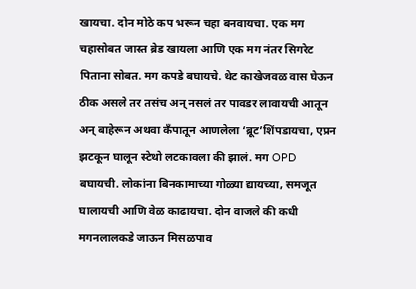खायचा. दोन मोठे कप भरून चहा बनवायचा. एक मग चहासोबत जास्त ब्रेड खायला आणि एक मग नंतर सिगरेट पिताना सोबत. मग कपडे बघायचे. थेट काखेजवळ वास घेऊन ठीक असले तर तसंच अन् नसलं तर पावडर लावायची आतून अन् बाहेरून अथवा कॅंपातून आणलेला ‘ब्रूट’शिंपडायचा, एप्रन झटकून घालून स्टेथो लटकावला की झालं. मग OPD बघायची. लोकांना बिनकामाच्या गोळ्या द्यायच्या, समजूत घालायची आणि वेळ काढायचा. दोन वाजले की कधी मगनलालकडे जाऊन मिसळपाव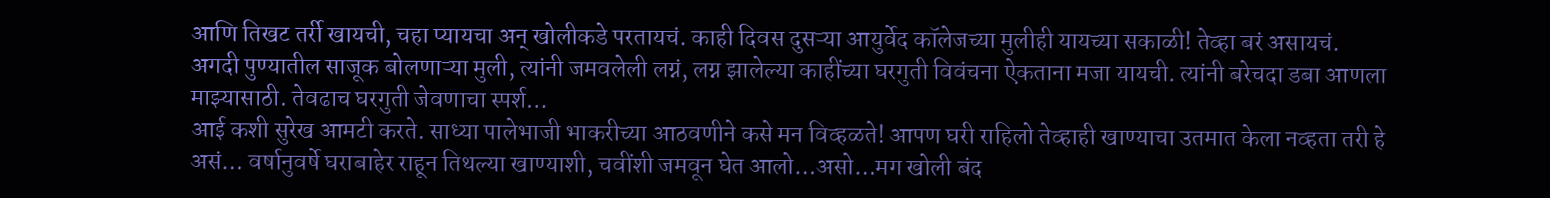आणि तिखट तर्री खायची, चहा प्यायचा अन् खोलीकडे परतायचं. काही दिवस दुसऱ्या आयुर्वेद कॉलेजच्या मुलीही यायच्या सकाळी! तेव्हा बरं असायचं. अगदी पुण्यातील साजूक बोलणाऱ्या मुली, त्यांनी जमवलेली लग्नं, लग्न झालेल्या काहींच्या घरगुती विवंचना ऐकताना मजा यायची. त्यांनी बरेचदा डबा आणला माझ्यासाठी. तेवढाच घरगुती जेवणाचा स्पर्श…
आई कशी सुरेख आमटी करते. साध्या पालेभाजी भाकरीच्या आठवणीने कसे मन विव्हळते! आपण घरी राहिलो तेव्हाही खाण्याचा उतमात केला नव्हता तरी हे असं… वर्षानुवर्षे घराबाहेर राहून तिथल्या खाण्याशी, चवींशी जमवून घेत आलो…असो…मग खोली बंद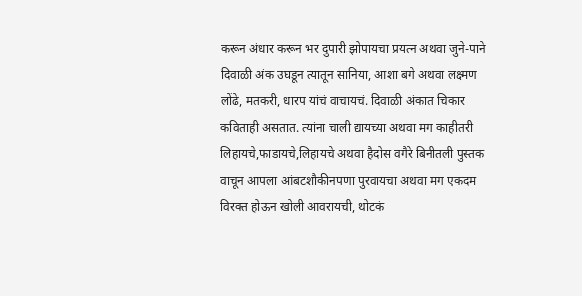करून अंधार करून भर दुपारी झोपायचा प्रयत्न अथवा जुने-पाने दिवाळी अंक उघडून त्यातून सानिया, आशा बगे अथवा लक्ष्मण लोंढे, मतकरी, धारप यांचं वाचायचं. दिवाळी अंकात चिकार कविताही असतात. त्यांना चाली द्यायच्या अथवा मग काहीतरी लिहायचे,फाडायचे,लिहायचे अथवा हैदोस वगैरे बिनीतली पुस्तक वाचून आपला आंबटशौकीनपणा पुरवायचा अथवा मग एकदम विरक्त होऊन खोली आवरायची, थोटकं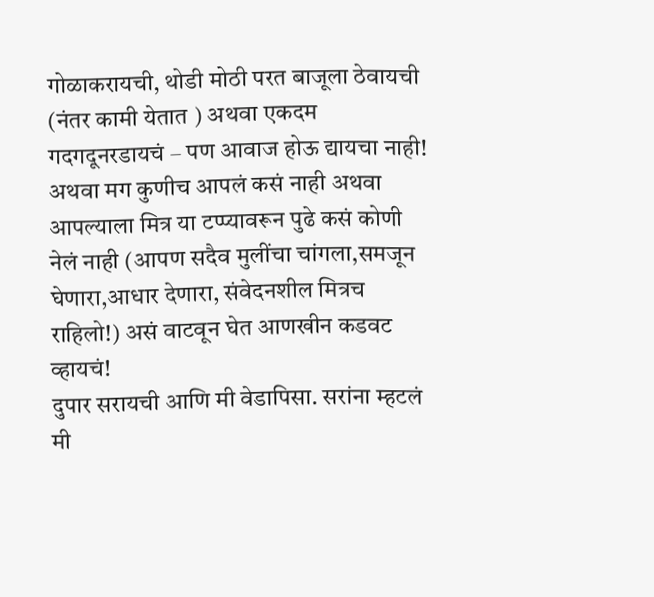गोळाकरायची, थोडी मोठी परत बाजूला ठेवायची (नंतर कामी येतात ) अथवा एकदम गदगदूनरडायचं – पण आवाज होऊ द्यायचा नाही! अथवा मग कुणीच आपलं कसं नाही अथवा आपल्याला मित्र या टप्प्यावरून पुढे कसं कोणी नेलं नाही (आपण सदैव मुलींचा चांगला,समजून घेणारा,आधार देणारा, संवेदनशील मित्रच राहिलो!) असं वाटवून घेत आणखीन कडवट व्हायचं!
दुपार सरायची आणि मी वेडापिसा. सरांना म्हटलं मी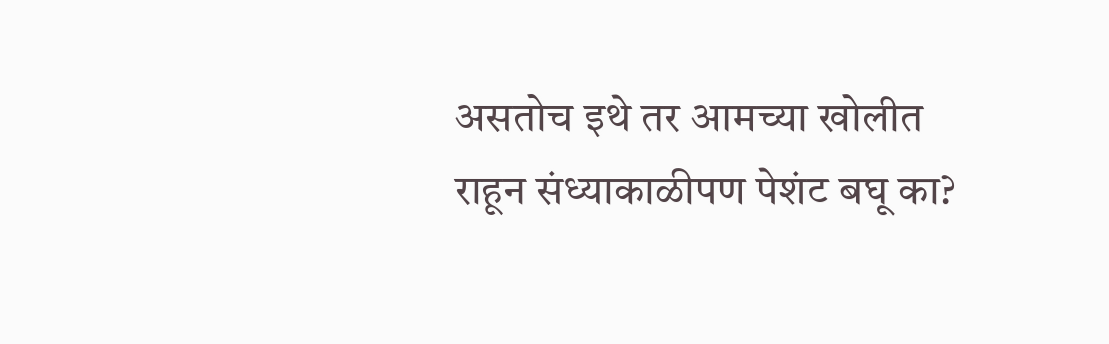असतोच इथे तर आमच्या खोलीत राहून संध्याकाळीपण पेशंट बघू का?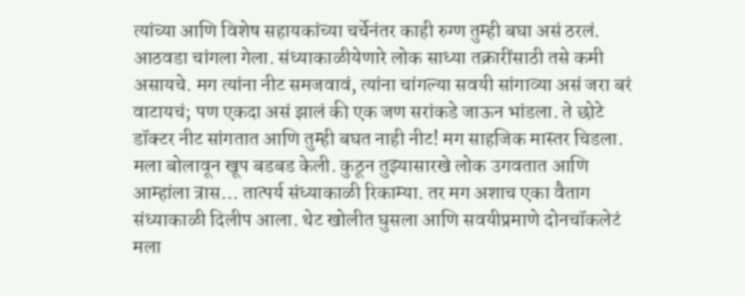त्यांच्या आणि विशेष सहायकांच्या चर्चेनंतर काही रुग्ण तुम्ही बघा असं ठरलं. आठवडा चांगला गेला. संध्याकाळीयेणारे लोक साध्या तक्रारींसाठी तसे कमी असायचे. मग त्यांना नीट समजवावं, त्यांना चांगल्या सवयी सांगाव्या असं जरा बरं वाटायचं; पण एकदा असं झालं की एक जण सरांकडे जाऊन भांडला. ते छोटे डॉक्टर नीट सांगतात आणि तुम्ही बघत नाही नीट! मग साहजिक मास्तर चिडला. मला बोलावून खूप बडबड केली. कुठून तुझ्यासारखे लोक उगवतात आणि आम्हांला त्रास… तात्पर्य संध्याकाळी रिकाम्या. तर मग अशाच एका वैताग संध्याकाळी दिलीप आला. थेट खोलीत घुसला आणि सवयीप्रमाणे दोनचॉकलेटं मला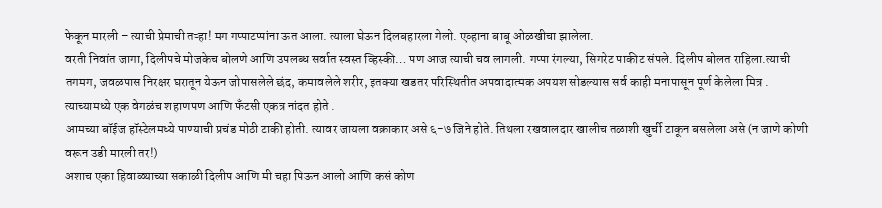फेकून मारली – त्याची प्रेमाची तऱ्हा! मग गप्पाटप्पांना ऊत आला. त्याला घेऊन दिलबहारला गेलो. एव्हाना बाबू ओळखीचा झालेला.
वरती निवांत जागा, दिलीपचे मोजकेच बोलणे आणि उपलब्ध सर्वात स्वस्त व्हिस्की… पण आज त्याची चव लागली. गप्पा रंगल्या, सिगरेट पाकीट संपले. दिलीप बोलत राहिला.त्याची तगमग, जवळपास निरक्षर घरातून येऊन जोपासलेले छंद, कमावलेले शरीर, इतक्या खडतर परिस्थितीत अपवादात्मक अपयश सोडल्यास सर्व काही मनापासून पूर्ण केलेला मित्र .
त्याच्यामध्ये एक वेगळंच शहाणपण आणि फँटसी एकत्र नांदत होते .
आमच्या बॉईज हॉस्टेलमध्ये पाण्याची प्रचंड मोठी टाकी होती. त्यावर जायला वक्राकार असे ६-७ जिने होते. तिथला रखवालदार खालीच तळाशी खुर्ची टाकून बसलेला असे (न जाणे कोणी वरून उडी मारली तर!)
अशाच एका हिवाळ्याच्या सकाळी दिलीप आणि मी चहा पिऊन आलो आणि कसं कोण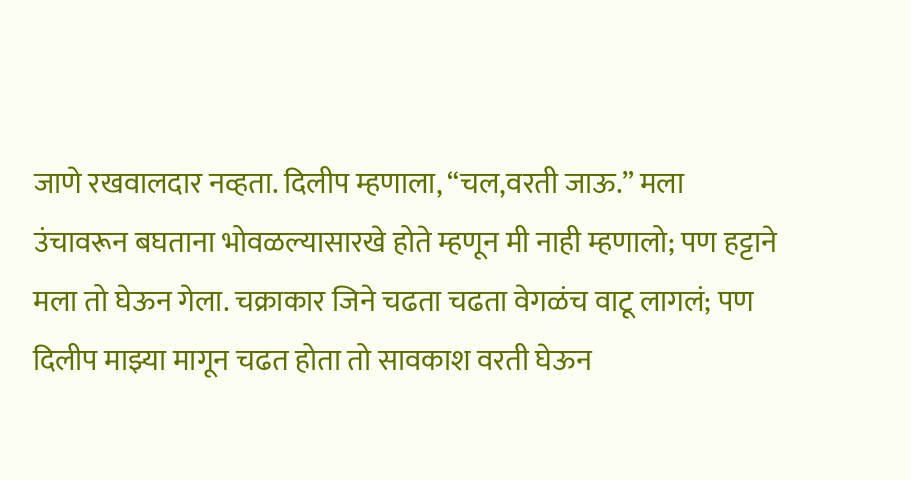जाणे रखवालदार नव्हता. दिलीप म्हणाला, “चल,वरती जाऊ.” मला उंचावरून बघताना भोवळल्यासारखे होते म्हणून मी नाही म्हणालो; पण हट्टाने मला तो घेऊन गेला. चक्राकार जिने चढता चढता वेगळंच वाटू लागलं; पण दिलीप माझ्या मागून चढत होता तो सावकाश वरती घेऊन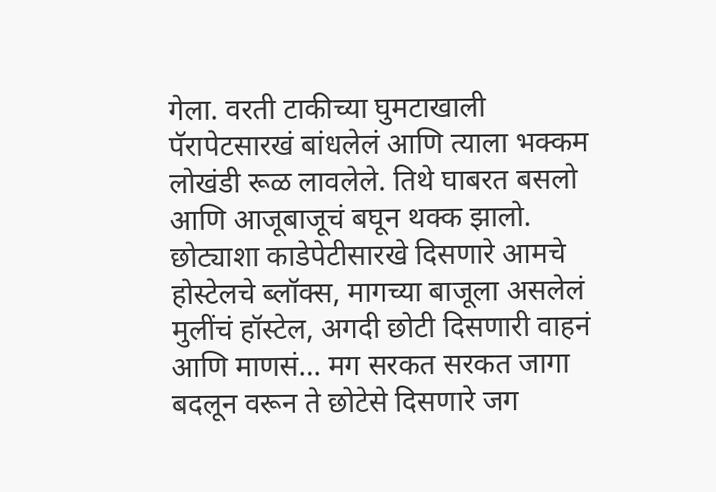गेला. वरती टाकीच्या घुमटाखाली पॅरापेटसारखं बांधलेलं आणि त्याला भक्कम लोखंडी रूळ लावलेले. तिथे घाबरत बसलो आणि आजूबाजूचं बघून थक्क झालो. छोट्याशा काडेपेटीसारखे दिसणारे आमचे होस्टेलचे ब्लॉक्स, मागच्या बाजूला असलेलं मुलींचं हॉस्टेल, अगदी छोटी दिसणारी वाहनं आणि माणसं… मग सरकत सरकत जागा बदलून वरून ते छोटेसे दिसणारे जग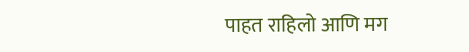पाहत राहिलो आणि मग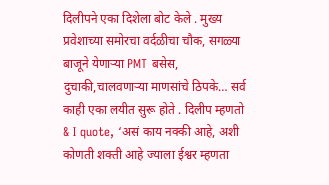दिलीपने एका दिशेला बोट केले . मुख्य प्रवेशाच्या समोरचा वर्दळीचा चौक, सगळ्या बाजूने येणाऱ्या PMT बसेस, दुचाकी,चालवणाऱ्या माणसांचे ठिपके… सर्व काही एका लयीत सुरू होते . दिलीप म्हणतो & I quote, ‘असं काय नक्की आहे, अशी कोणती शक्ती आहे ज्याला ईश्वर म्हणता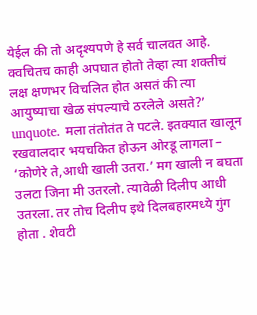येईल की तो अदृश्यपणे हे सर्व चालवत आहे. क्वचितच काही अपघात होतो तेव्हा त्या शक्तीचं लक्ष क्षणभर विचलित होत असतं की त्या आयुष्याचा खेळ संपल्याचे ठरलेले असते?’ unquote. मला तंतोतंत ते पटले. इतक्यात खालून रखवालदार भयचकित होऊन ओरडू लागला – ‘कोणेरे ते,आधी खाली उतरा.’ मग खाली न बघता उलटा जिना मी उतरलो. त्यावेळी दिलीप आधी उतरला. तर तोच दिलीप इथे दिलबहारमध्ये गुंग होता . शेवटी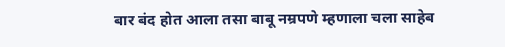बार बंद होत आला तसा बाबू नम्रपणे म्हणाला चला साहेब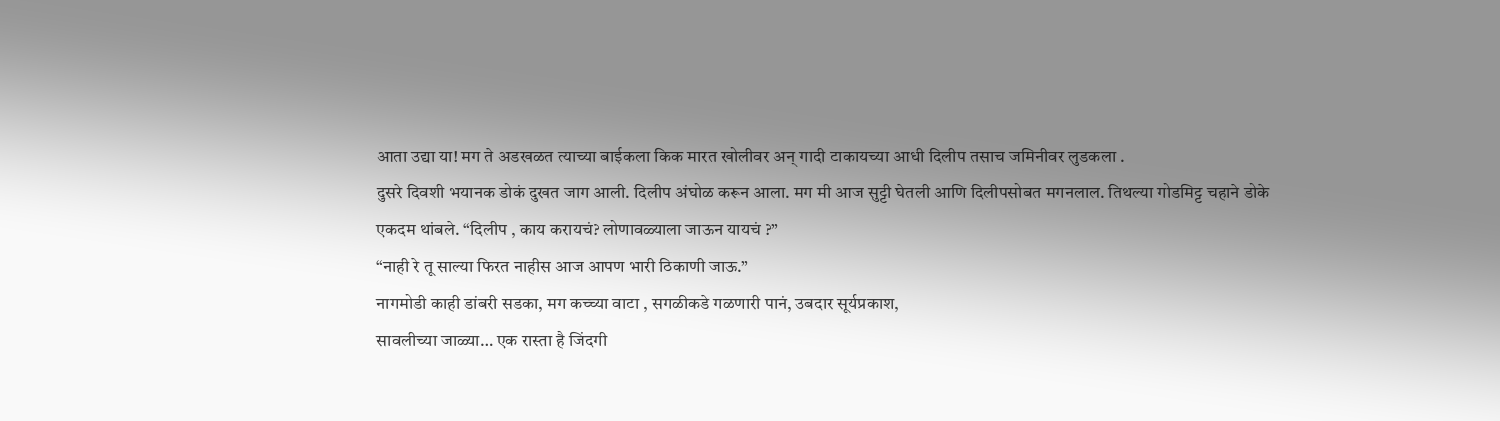आता उद्या या! मग ते अडखळत त्याच्या बाईकला किक मारत खोलीवर अन् गादी टाकायच्या आधी दिलीप तसाच जमिनीवर लुडकला .
दुसरे दिवशी भयानक डोकं दुखत जाग आली. दिलीप अंघोळ करून आला. मग मी आज सुट्टी घेतली आणि दिलीपसोबत मगनलाल. तिथल्या गोडमिट्ट चहाने डोके एकदम थांबले. “दिलीप , काय करायचं? लोणावळ्याला जाऊन यायचं ?”
“नाही रे तू साल्या फिरत नाहीस आज आपण भारी ठिकाणी जाऊ.”
नागमोडी काही डांबरी सडका, मग कच्च्या वाटा , सगळीकडे गळणारी पानं, उबदार सूर्यप्रकाश,
सावलीच्या जाळ्या… एक रास्ता है जिंदगी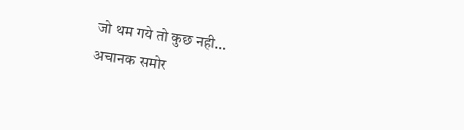जो थम गये तो कुछ नही…
अचानक समोर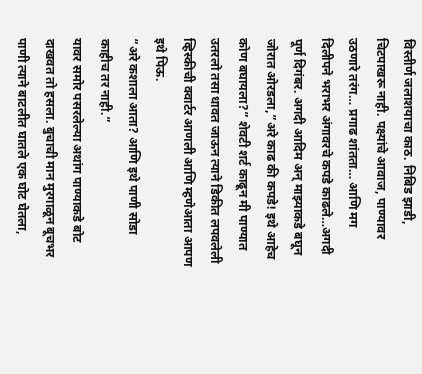विस्तीर्ण जलाशयाचा काठ. निबिड झाडी, चिटपाखरू नाही. पक्ष्यांचे आवाज, पाण्यावर उठणारे तरंग… प्रगाढ शांतता… आणि मग दिलीपने भराभर अंगावरचे कपडे काढले…अगदी पूर्ण दिगंबर. अगदी आदिम अन् माझ्याकडे बघून जोरात ओरडला,”अरे काढ की कपडे! इथे आहेच कोण बघायला?” शेवटी शर्ट काढून मी पाण्यात उतरलो तसा धावत जाऊन त्याने डिकीत लपवलेली व्हिस्कीची क्वार्टर आणली आणि म्हणेआता आपण इथे पिऊ.
“अरे कशाला आता? आणि इथे पाणी सोडा काहीच तर नाही.”
यावर समोर पसरलेल्या अथांग पाण्याकडे बोट दाखवत तो हसला. बुचाची मान मुरगाळून बूचभर पाणी त्याने बाटलीत घातले एक घोट घेतला,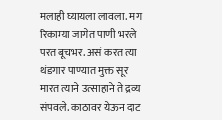मलाही घ्यायला लावला. मग रिकाम्या जागेत पाणी भरले परत बूचभर. असं करत त्या थंडगार पाण्यात मुक्त सूर मारत त्याने उत्साहाने ते द्रव्य संपवले. काठावर येऊन दाट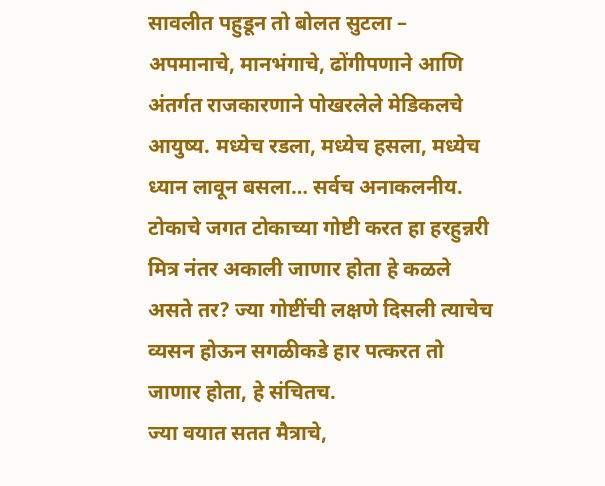सावलीत पहुडून तो बोलत सुटला – अपमानाचे, मानभंगाचे, ढोंगीपणाने आणि अंतर्गत राजकारणाने पोखरलेले मेडिकलचे आयुष्य. मध्येच रडला, मध्येच हसला, मध्येच ध्यान लावून बसला… सर्वच अनाकलनीय.
टोकाचे जगत टोकाच्या गोष्टी करत हा हरहुन्नरी मित्र नंतर अकाली जाणार होता हे कळले असते तर? ज्या गोष्टींची लक्षणे दिसली त्याचेच व्यसन होऊन सगळीकडे हार पत्करत तो जाणार होता, हे संचितच.
ज्या वयात सतत मैत्राचे,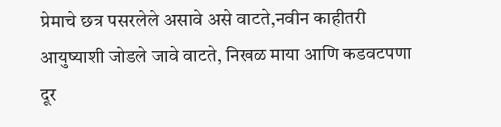प्रेमाचे छत्र पसरलेले असावे असे वाटते,नवीन काहीतरी आयुष्याशी जोडले जावे वाटते, निखळ माया आणि कडवटपणा दूर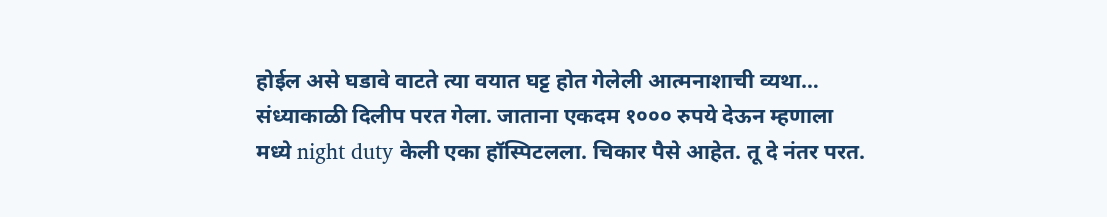होईल असे घडावे वाटते त्या वयात घट्ट होत गेलेली आत्मनाशाची व्यथा…
संध्याकाळी दिलीप परत गेला. जाताना एकदम १००० रुपये देऊन म्हणाला मध्ये night duty केली एका हॉस्पिटलला. चिकार पैसे आहेत. तू दे नंतर परत.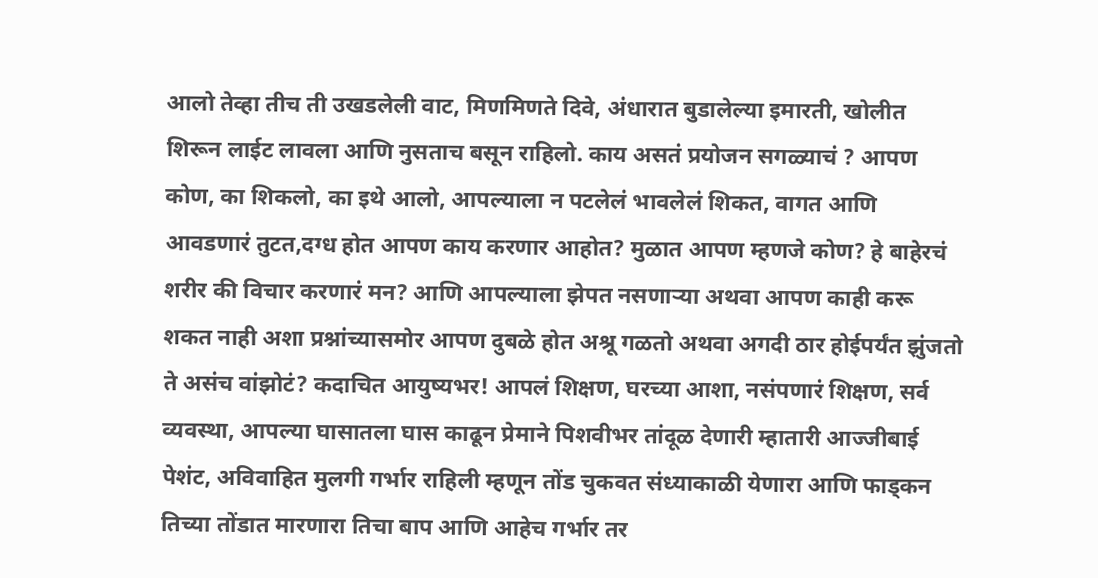आलो तेव्हा तीच ती उखडलेली वाट, मिणमिणते दिवे, अंधारात बुडालेल्या इमारती, खोलीत शिरून लाईट लावला आणि नुसताच बसून राहिलो. काय असतं प्रयोजन सगळ्याचं ? आपण कोण, का शिकलो, का इथे आलो, आपल्याला न पटलेलं भावलेलं शिकत, वागत आणि आवडणारं तुटत,दग्ध होत आपण काय करणार आहोत? मुळात आपण म्हणजे कोण? हे बाहेरचं शरीर की विचार करणारं मन? आणि आपल्याला झेपत नसणाऱ्या अथवा आपण काही करू शकत नाही अशा प्रश्नांच्यासमोर आपण दुबळे होत अश्रू गळतो अथवा अगदी ठार होईपर्यंत झुंजतो ते असंच वांझोटं? कदाचित आयुष्यभर! आपलं शिक्षण, घरच्या आशा, नसंपणारं शिक्षण, सर्व व्यवस्था, आपल्या घासातला घास काढून प्रेमाने पिशवीभर तांदूळ देणारी म्हातारी आज्जीबाई पेशंट, अविवाहित मुलगी गर्भार राहिली म्हणून तोंड चुकवत संध्याकाळी येणारा आणि फाड्कन तिच्या तोंडात मारणारा तिचा बाप आणि आहेच गर्भार तर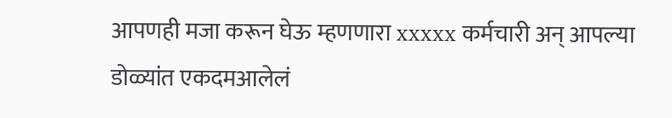आपणही मजा करून घेऊ म्हणणारा xxxxx कर्मचारी अन् आपल्या डोळ्यांत एकदमआलेलं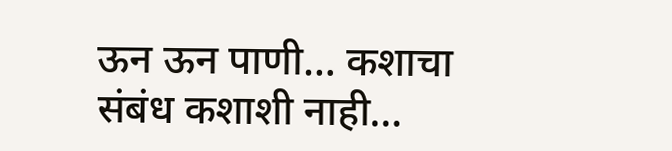ऊन ऊन पाणी… कशाचा संबंध कशाशी नाही…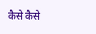कैसे कैसे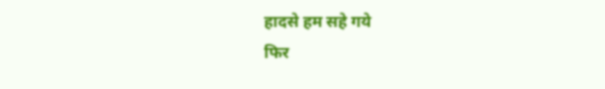हादसे हम सहे गये
फिर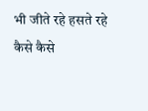भी जीते रहे हसते रहे
कैसे कैसे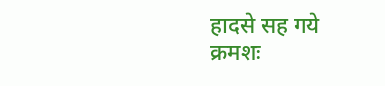हादसे सह गये
क्रमशः